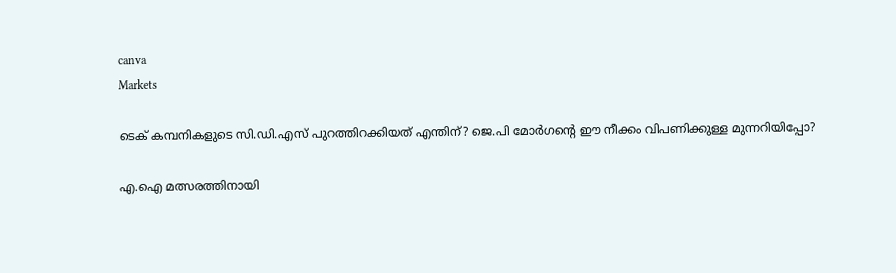canva
Markets

ടെക് കമ്പനികളുടെ സി.ഡി.എസ് പുറത്തിറക്കിയത് എന്തിന്? ജെ.പി മോർഗന്റെ ഈ നീക്കം വിപണിക്കുള്ള മുന്നറിയിപ്പോ?

എ.ഐ മത്സരത്തിനായി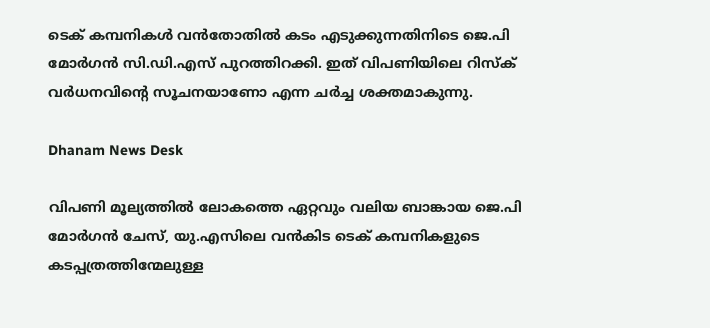ടെക് കമ്പനികൾ വൻതോതിൽ കടം എടുക്കുന്നതിനിടെ ജെ.പി മോർഗൻ സി.ഡി.എസ് പുറത്തിറക്കി. ഇത് വിപണിയിലെ റിസ്ക് വർധനവിന്റെ സൂചനയാണോ എന്ന ചർച്ച ശക്തമാകുന്നു.

Dhanam News Desk

വിപണി മൂല്യത്തിൽ ലോകത്തെ ഏറ്റവും വലിയ ബാങ്കായ ജെ.പി മോർഗൻ ചേസ്, യു.എസിലെ വൻകിട ടെക് കമ്പനികളുടെ കടപ്പത്രത്തിന്മേലുള്ള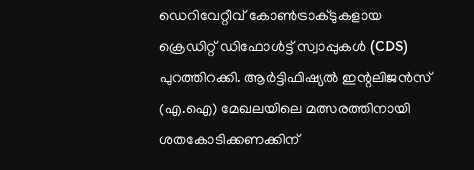ഡെറിവേറ്റീവ് കോൺട്രാക്ടുകളായ ക്രെഡിറ്റ് ഡിഫോൾട്ട് സ്വാപ്പുകൾ (CDS) പുറത്തിറക്കി. ആർട്ടിഫിഷ്യൽ ഇന്റലിജൻസ് (എ.ഐ) മേഖലയിലെ മത്സരത്തിനായി ശതകോടിക്കണക്കിന്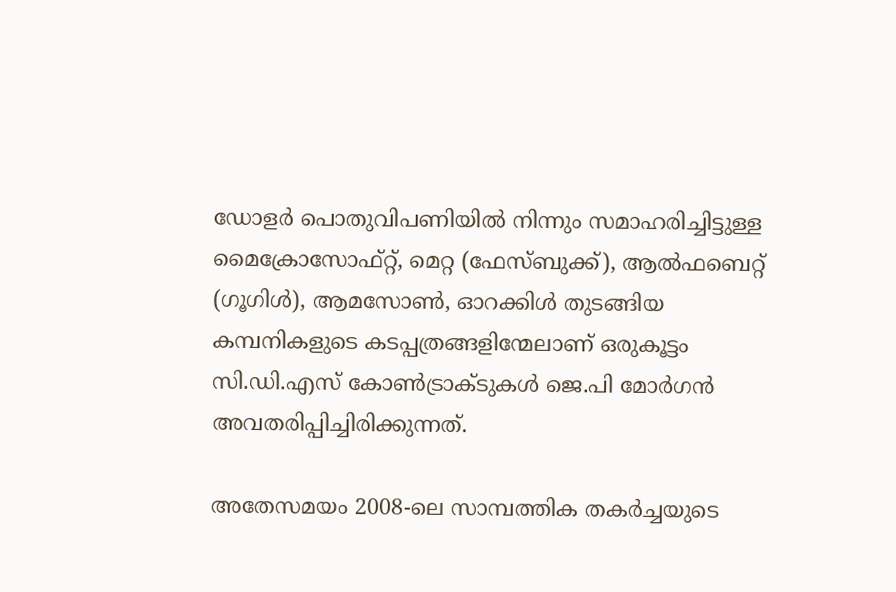ഡോളർ പൊതുവിപണിയിൽ നിന്നും സമാഹരിച്ചിട്ടുള്ള മൈക്രോസോഫ്റ്റ്, മെറ്റ (ഫേസ്ബുക്ക്), ആൽഫബെറ്റ് (ഗൂഗിൾ), ആമസോൺ, ഓറക്കിൾ തുടങ്ങിയ കമ്പനികളുടെ കടപ്പത്രങ്ങളിന്മേലാണ് ഒരുകൂട്ടം സി.ഡി.എസ് കോൺട്രാക്ടുകൾ ജെ.പി മോർഗൻ അവതരിപ്പിച്ചിരിക്കുന്നത്.

അതേസമയം 2008-ലെ സാമ്പത്തിക തകർച്ചയുടെ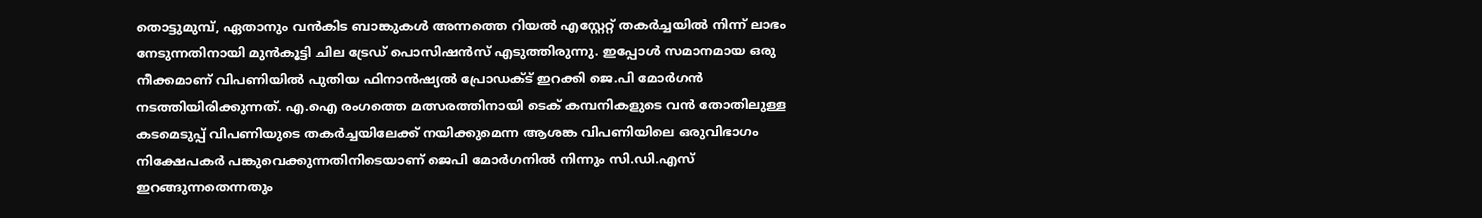തൊട്ടുമുമ്പ്, ഏതാനും വൻകിട ബാങ്കുകൾ അന്നത്തെ റിയൽ എസ്റ്റേറ്റ് തകർച്ചയിൽ നിന്ന് ലാഭം നേടുന്നതിനായി മുൻകൂട്ടി ചില ട്രേഡ് പൊസിഷൻസ് എടുത്തിരുന്നു. ഇപ്പോൾ സമാനമായ ഒരു നീക്കമാണ് വിപണിയിൽ പുതിയ ഫിനാൻഷ്യൽ പ്രോഡക്ട് ഇറക്കി ജെ.പി മോർഗൻ നടത്തിയിരിക്കുന്നത്. എ.ഐ രംഗത്തെ മത്സരത്തിനായി ടെക് കമ്പനികളുടെ വൻ തോതിലുള്ള കടമെടുപ്പ് വിപണിയുടെ തകർച്ചയിലേക്ക് നയിക്കുമെന്ന ആശങ്ക വിപണിയിലെ ഒരുവിഭാഗം നിക്ഷേപകർ പങ്കുവെക്കുന്നതിനിടെയാണ് ജെപി മോർഗനിൽ നിന്നും സി.ഡി.എസ് ഇറങ്ങുന്നതെന്നതും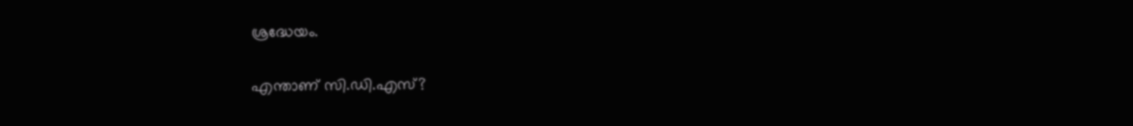ശ്രദ്ധേയം.

എന്താണ് സി.ഡി.എസ്?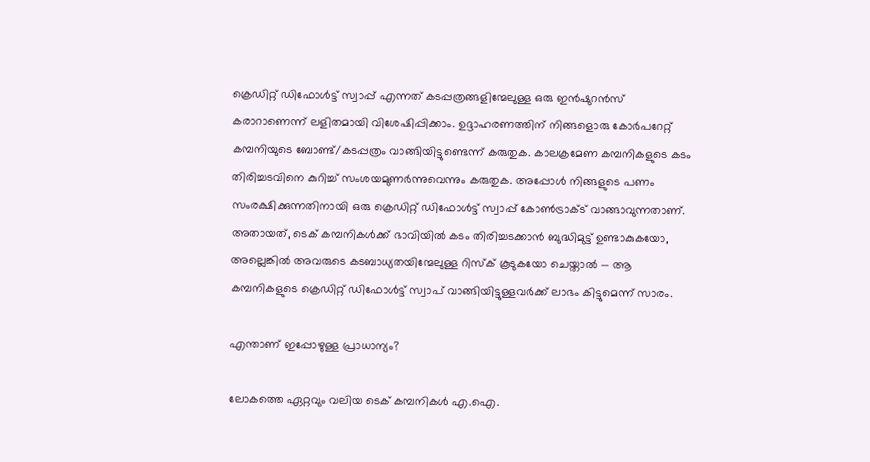ക്രെഡിറ്റ് ഡിഫോൾട്ട് സ്വാപ്പ് എന്നത് കടപ്പത്രങ്ങളിന്മേലുള്ള ഒരു ഇൻഷുറൻസ് കരാറാണെന്ന് ലളിതമായി വിശേഷിപ്പിക്കാം. ഉദ്ദാഹരണത്തിന് നിങ്ങളൊരു കോർപറേറ്റ് കമ്പനിയുടെ ബോണ്ട്/കടപ്പത്രം വാങ്ങിയിട്ടുണ്ടെന്ന് കരുതുക. കാലക്രമേണ കമ്പനികളുടെ കടം തിരിച്ചടവിനെ കുറിച്ച് സംശയമുണർന്നുവെന്നും കരുതുക. അപ്പോൾ നിങ്ങളുടെ പണം സംരക്ഷിക്കുന്നതിനായി ഒരു ക്രെഡിറ്റ് ഡിഫോൾട്ട് സ്വാപ്പ് കോൺട്രാക്ട് വാങ്ങാവുന്നതാണ്. അതായത്, ടെക് കമ്പനികൾക്ക് ഭാവിയിൽ കടം തിരിച്ചടക്കാൻ ബുദ്ധിമുട്ട് ഉണ്ടാകുകയോ, അല്ലെങ്കിൽ അവരുടെ കടബാധ്യതയിന്മേലുള്ള റിസ്ക് കൂടുകയോ ചെയ്താൽ — ആ കമ്പനികളുടെ ക്രെഡിറ്റ് ഡിഫോൾട്ട് സ്വാപ് വാങ്ങിയിട്ടുള്ളവർക്ക് ലാഭം കിട്ടുമെന്ന് സാരം.

എന്താണ് ഇപ്പോഴുള്ള പ്രാധാന്യം?

ലോകത്തെ ഏറ്റവും വലിയ ടെക് കമ്പനികൾ എ.ഐ.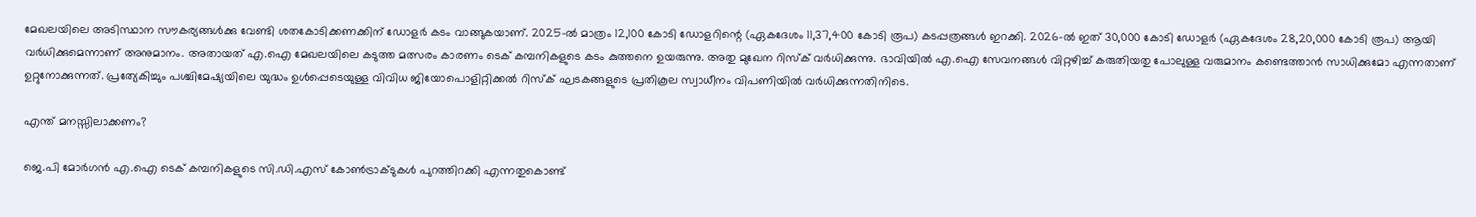മേഖലയിലെ അടിസ്ഥാന സൗകര്യങ്ങൾക്കു വേണ്ടി ശതകോടിക്കണക്കിന് ഡോളർ കടം വാങ്ങുകയാണ്. 2025-ൽ മാത്രം 12,100 കോടി ഡോളറിന്റെ (ഏകദേശം 11,37,400 കോടി രൂപ) കടപ്പത്രങ്ങൾ ഇറക്കി. 2026-ൽ ഇത് 30,000 കോടി ഡോളർ (ഏകദേശം 28,20,000 കോടി രൂപ) ആയി വർധിക്കുമെന്നാണ് അനുമാനം. അതായത് എ.ഐ മേഖലയിലെ കടുത്ത മത്സരം കാരണം ടെക് കമ്പനികളുടെ കടം കുത്തനെ ഉയരുന്നു. അതു മുഖേന റിസ്ക് വർധിക്കുന്നു. ഭാവിയിൽ എ.ഐ സേവനങ്ങൾ വിറ്റഴിച്ച് കരുതിയതു പോലുള്ള വരുമാനം കണ്ടെത്താൻ സാധിക്കുമോ എന്നതാണ് ഉറ്റുനോക്കുന്നത്. പ്രത്യേകിച്ചും പശ്ചിമേഷ്യയിലെ യുദ്ധം ഉൾപ്പെടെയുള്ള വിവിധ ജിയോപൊളിറ്റിക്കൽ റിസ്ക് ഘടകങ്ങളുടെ പ്രതികൂല സ്വാധീനം വിപണിയിൽ വർധിക്കുന്നതിനിടെ.

എന്ത് മനസ്സിലാക്കണം?

ജെ.പി മോർഗൻ എ.ഐ ടെക് കമ്പനികളുടെ സി.ഡി.എസ് കോൺട്രാക്ടുകൾ പുറത്തിറക്കി എന്നതുകൊണ്ട്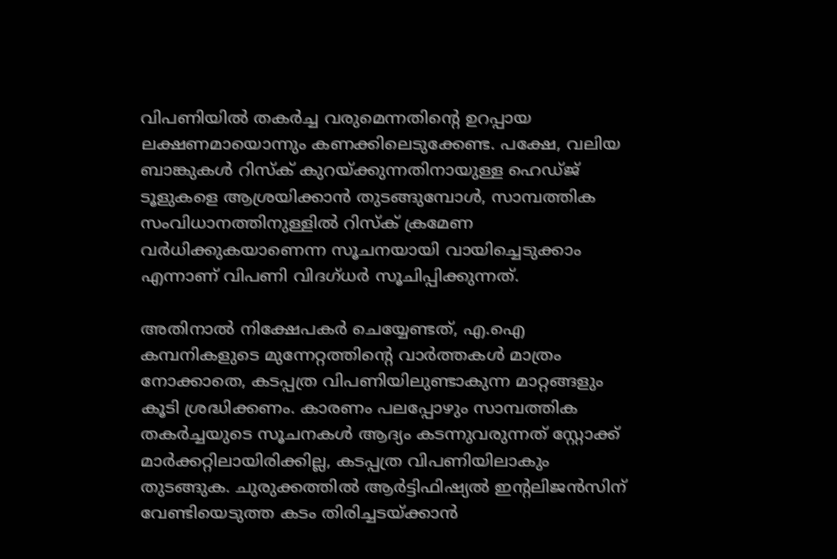വിപണിയിൽ തകർച്ച വരുമെന്നതിന്റെ ഉറപ്പായ ലക്ഷണമായൊന്നും കണക്കിലെടുക്കേണ്ട. പക്ഷേ, വലിയ ബാങ്കുകൾ റിസ്ക് കുറയ്ക്കുന്നതിനായുള്ള ഹെഡ്ജ് ടൂളുകളെ ആശ്രയിക്കാൻ തുടങ്ങുമ്പോൾ, സാമ്പത്തിക സംവിധാനത്തിനുള്ളിൽ റിസ്ക് ക്രമേണ വർധിക്കുകയാണെന്ന സൂചനയായി വായിച്ചെടുക്കാം എന്നാണ് വിപണി വിദഗ്ധർ സൂചിപ്പിക്കുന്നത്.

അതിനാൽ നിക്ഷേപകർ ചെയ്യേണ്ടത്, എ.ഐ കമ്പനികളുടെ മുന്നേറ്റത്തിന്റെ വാർത്തകൾ മാത്രം നോക്കാതെ, കടപ്പത്ര വിപണിയിലുണ്ടാകുന്ന മാറ്റങ്ങളും കൂടി ശ്രദ്ധിക്കണം. കാരണം പലപ്പോഴും സാമ്പത്തിക തകർച്ചയുടെ സൂചനകൾ ആദ്യം കടന്നുവരുന്നത് സ്റ്റോക്ക് മാർക്കറ്റിലായിരിക്കില്ല, കടപ്പത്ര വിപണിയിലാകും തുടങ്ങുക. ചുരുക്കത്തിൽ ആർട്ടിഫിഷ്യൽ ഇന്റലിജൻസിന് വേണ്ടിയെടുത്ത കടം തിരിച്ചടയ്ക്കാൻ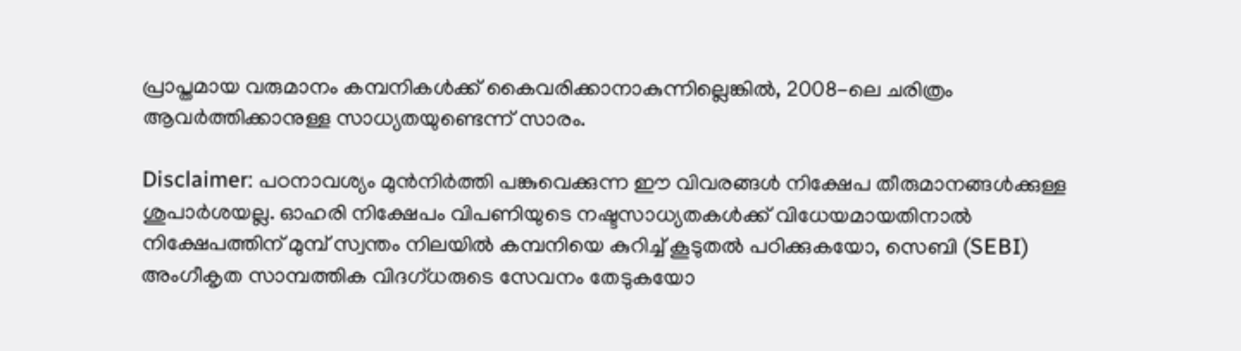പ്രാപ്തമായ വരുമാനം കമ്പനികൾക്ക് കൈവരിക്കാനാകുന്നില്ലെങ്കിൽ, 2008-ലെ ചരിത്രം ആവർത്തിക്കാനുള്ള സാധ്യതയുണ്ടെന്ന് സാരം.

Disclaimer: പഠനാവശ്യം മുന്‍നിര്‍ത്തി പങ്കുവെക്കുന്ന ഈ വിവരങ്ങള്‍ നിക്ഷേപ തീരുമാനങ്ങള്‍ക്കുള്ള ശുപാര്‍ശയല്ല. ഓഹരി നിക്ഷേപം വിപണിയുടെ നഷ്ടസാധ്യതകള്‍ക്ക് വിധേയമായതിനാല്‍ നിക്ഷേപത്തിന് മുമ്പ് സ്വന്തം നിലയില്‍ കമ്പനിയെ കുറിച്ച് കൂടുതല്‍ പഠിക്കുകയോ, സെബി (SEBI) അംഗീകൃത സാമ്പത്തിക വിദഗ്ധരുടെ സേവനം തേടുകയോ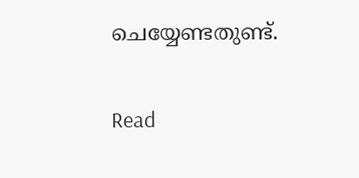ചെയ്യേണ്ടതുണ്ട്.

Read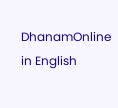DhanamOnline in English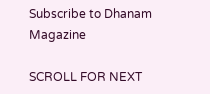Subscribe to Dhanam Magazine

SCROLL FOR NEXT